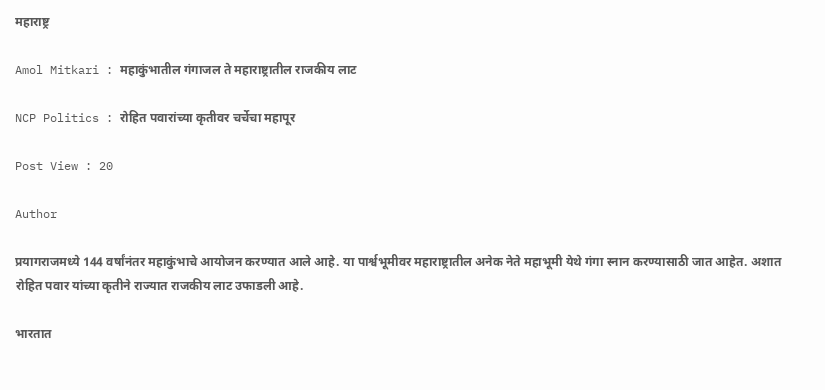महाराष्ट्र

Amol Mitkari : महाकुंभातील गंगाजल ते महाराष्ट्रातील राजकीय लाट

NCP Politics : रोहित पवारांच्या कृतीवर चर्चेचा महापूर

Post View : 20

Author

प्रयागराजमध्ये 144 वर्षांनंतर महाकुंभाचे आयोजन करण्यात आले आहे. या पार्श्वभूमीवर महाराष्ट्रातील अनेक नेते महाभूमी येथे गंगा स्नान करण्यासाठी जात आहेत. अशात रोहित पवार यांच्या कृतीने राज्यात राजकीय लाट उफाडली आहे.

भारतात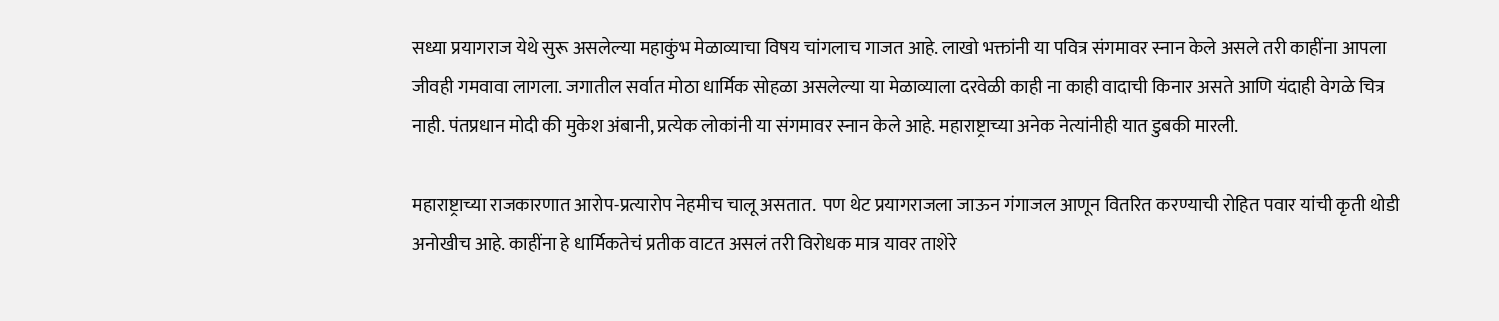सध्या प्रयागराज येथे सुरू असलेल्या महाकुंभ मेळाव्याचा विषय चांगलाच गाजत आहे. लाखो भक्तांनी या पवित्र संगमावर स्नान केले असले तरी काहींना आपला जीवही गमवावा लागला. जगातील सर्वात मोठा धार्मिक सोहळा असलेल्या या मेळाव्याला दरवेळी काही ना काही वादाची किनार असते आणि यंदाही वेगळे चित्र नाही. पंतप्रधान मोदी की मुकेश अंबानी, प्रत्येक लोकांनी या संगमावर स्नान केले आहे. महाराष्ट्राच्या अनेक नेत्यांनीही यात डुबकी मारली.

महाराष्ट्राच्या राजकारणात आरोप-प्रत्यारोप नेहमीच चालू असतात.  पण थेट प्रयागराजला जाऊन गंगाजल आणून वितरित करण्याची रोहित पवार यांची कृती थोडी अनोखीच आहे. काहींना हे धार्मिकतेचं प्रतीक वाटत असलं तरी विरोधक मात्र यावर ताशेरे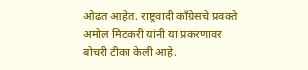ओढत आहेत. राष्ट्रवादी काँग्रेसचे प्रवक्ते अमोल मिटकरी यांनी या प्रकरणावर बोचरी टीका केली आहे.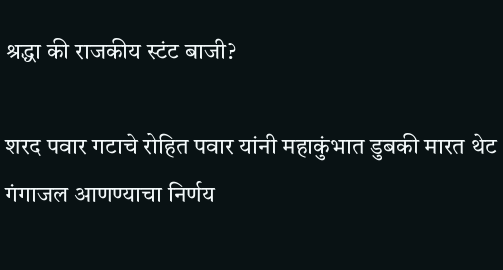श्रद्धा की राजकीय स्टंट बाजी?

शरद पवार गटाचे रोहित पवार यांनी महाकुंभात डुबकी मारत थेट गंगाजल आणण्याचा निर्णय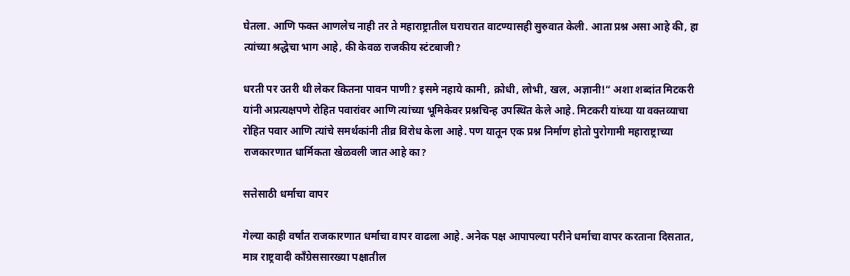घेतला. आणि फक्त आणलेच नाही तर ते महाराष्ट्रातील घराघरात वाटण्यासही सुरुवात केली. आता प्रश्न असा आहे की, हा त्यांच्या श्रद्धेचा भाग आहे, की केवळ राजकीय स्टंटबाजी?

धरती पर उतरी थी लेकर कितना पावन पाणी? इसमे नहाये कामी, क्रोधी, लोभी, खल, अज्ञानी!” अशा शब्दांत मिटकरी यांनी अप्रत्यक्षपणे रोहित पवारांवर आणि त्यांच्या भूमिकेवर प्रश्नचिन्ह उपस्थित केले आहे. मिटकरी यांच्या या वक्तव्याचा रोहित पवार आणि त्यांचे समर्थकांनी तीव्र विरोध केला आहे. पण यातून एक प्रश्न निर्माण होतो पुरोगामी महाराष्ट्राच्या राजकारणात धार्मिकता खेळवली जात आहे का?

सत्तेसाठी धर्माचा वापर

गेल्या काही वर्षांत राजकारणात धर्माचा वापर वाढला आहे. अनेक पक्ष आपापल्या परीने धर्माचा वापर करताना दिसतात, मात्र राष्ट्रवादी काँग्रेससारख्या पक्षातील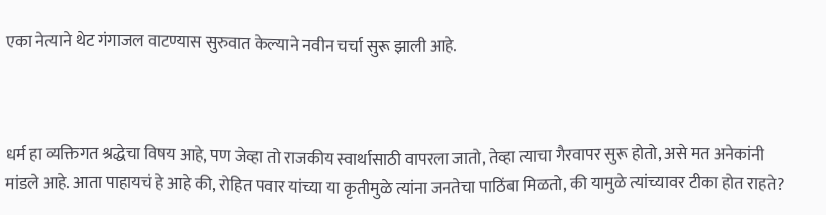एका नेत्याने थेट गंगाजल वाटण्यास सुरुवात केल्याने नवीन चर्चा सुरू झाली आहे.



धर्म हा व्यक्तिगत श्रद्धेचा विषय आहे, पण जेव्हा तो राजकीय स्वार्थासाठी वापरला जातो, तेव्हा त्याचा गैरवापर सुरू होतो, असे मत अनेकांनी मांडले आहे. आता पाहायचं हे आहे की, रोहित पवार यांच्या या कृतीमुळे त्यांना जनतेचा पाठिंबा मिळतो, की यामुळे त्यांच्यावर टीका होत राहते?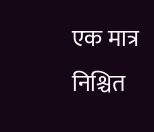एक मात्र निश्चित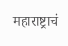महाराष्ट्राचं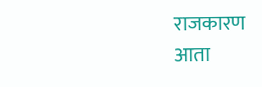राजकारण आता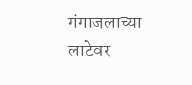गंगाजलाच्या लाटेवर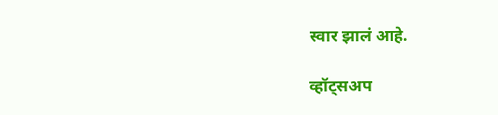स्वार झालं आहे.

व्हॉट्सअप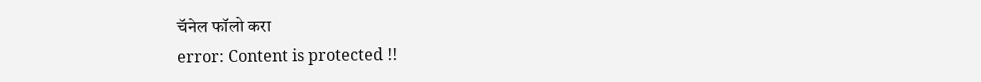चॅनेल फॉलो करा
error: Content is protected !!